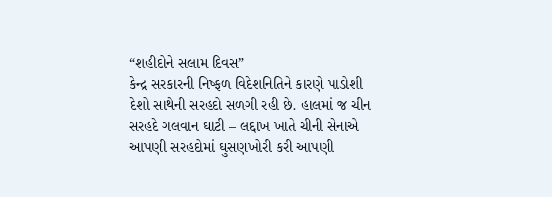“શહીદોને સલામ દિવસ”
કેન્દ્ર સરકારની નિષ્ફળ વિદેશનિતિને કારણે પાડોશી દેશો સાથેની સરહદો સળગી રહી છે. હાલમાં જ ચીન સરહદે ગલવાન ઘાટી – લદ્દાખ ખાતે ચીની સેનાએ આપણી સરહદોમાં ઘુસણખોરી કરી આપણી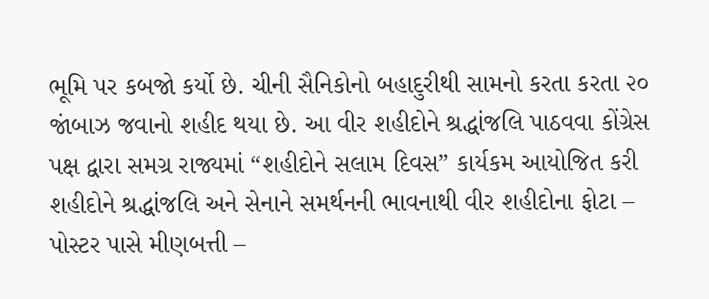ભૂમિ પર કબજો કર્યો છે. ચીની સૈનિકોનો બહાદુરીથી સામનો કરતા કરતા ૨૦ જાંબાઝ જવાનો શહીદ થયા છે. આ વીર શહીદોને શ્રદ્ધાંજલિ પાઠવવા કોંગ્રેસ પક્ષ દ્વારા સમગ્ર રાજ્યમાં “શહીદોને સલામ દિવસ” કાર્યકમ આયોજિત કરી શહીદોને શ્રદ્ધાંજલિ અને સેનાને સમર્થનની ભાવનાથી વીર શહીદોના ફોટા – પોસ્ટર પાસે મીણબત્તી –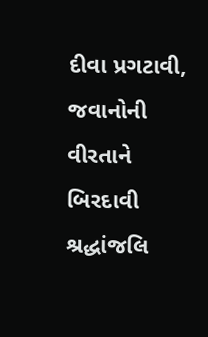દીવા પ્રગટાવી, જવાનોની વીરતાને બિરદાવી શ્રદ્ધાંજલિ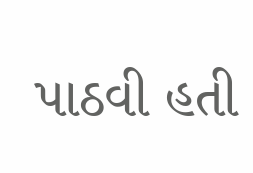પાઠવી હતી